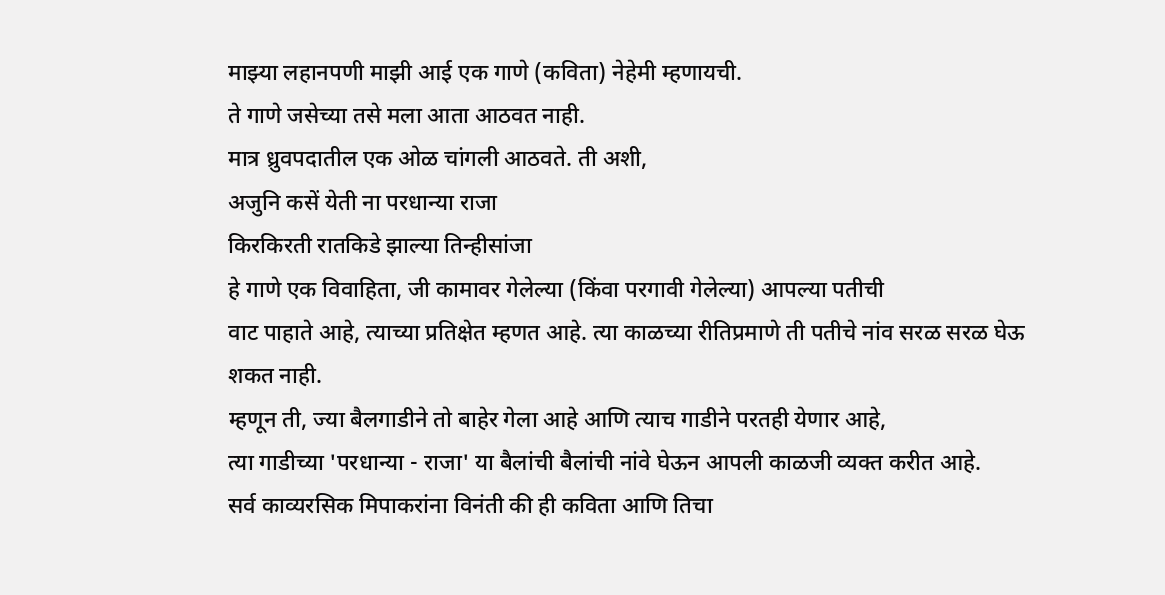माझ्या लहानपणी माझी आई एक गाणे (कविता) नेहेमी म्हणायची.
ते गाणे जसेच्या तसे मला आता आठवत नाही.
मात्र ध्रुवपदातील एक ओळ चांगली आठवते. ती अशी,
अजुनि कसें येती ना परधान्या राजा
किरकिरती रातकिडे झाल्या तिन्हीसांजा
हे गाणे एक विवाहिता, जी कामावर गेलेल्या (किंवा परगावी गेलेल्या) आपल्या पतीची
वाट पाहाते आहे, त्याच्या प्रतिक्षेत म्हणत आहे. त्या काळच्या रीतिप्रमाणे ती पतीचे नांव सरळ सरळ घेऊ शकत नाही.
म्हणून ती, ज्या बैलगाडीने तो बाहेर गेला आहे आणि त्याच गाडीने परतही येणार आहे,
त्या गाडीच्या 'परधान्या - राजा' या बैलांची बैलांची नांवे घेऊन आपली काळजी व्यक्त करीत आहे.
सर्व काव्यरसिक मिपाकरांना विनंती की ही कविता आणि तिचा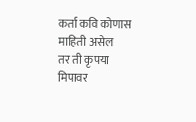कर्ता कवि कोणास माहिती असेल
तर ती कृपया मिपावर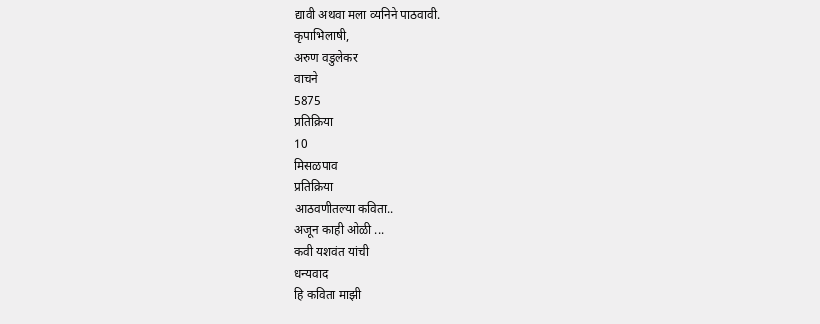द्यावी अथवा मला व्यनिने पाठवावी.
कृपाभिलाषी,
अरुण वडुलेकर
वाचने
5875
प्रतिक्रिया
10
मिसळपाव
प्रतिक्रिया
आठवणीतल्या कविता..
अजून काही ओळी ...
कवी यशवंत यांची
धन्यवाद
हि कविता माझी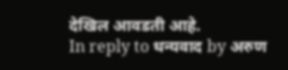देखिल आवडती आहे.
In reply to धन्यवाद by अरुण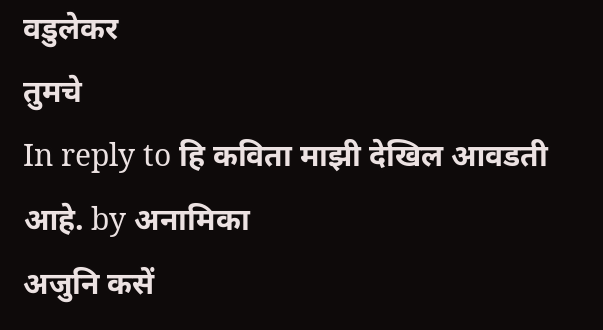वडुलेकर
तुमचे
In reply to हि कविता माझी देखिल आवडती आहे. by अनामिका
अजुनि कसें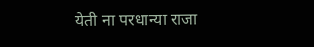येती ना परधान्या राजा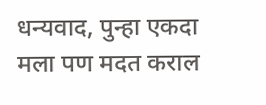धन्यवाद, पुन्हा एकदा
मला पण मदत कराल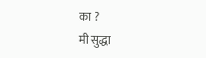का ?
मी सुद्धा